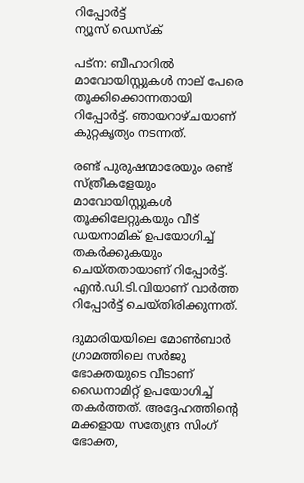റിപ്പോര്‍ട്ട്
ന്യൂസ് ഡെസ്ക്

പട്‌ന: ബീഹാറില്‍ മാവോയിസ്റ്റുകള്‍ നാല് പേരെ തൂക്കിക്കൊന്നതായി റിപ്പോര്‍ട്ട്. ഞായറാഴ്ചയാണ് കുറ്റകൃത്യം നടന്നത്.

രണ്ട് പുരുഷന്മാരേയും രണ്ട് സ്ത്രീകളേയും മാവോയിസ്റ്റുകള്‍ തൂക്കിലേറ്റുകയും വീട് ഡയനാമിക് ഉപയോഗിച്ച് തകര്‍ക്കുകയും ചെയ്തതായാണ് റിപ്പോര്‍ട്ട്. എന്‍.ഡി.ടി.വിയാണ് വാര്‍ത്ത റിപ്പോര്‍ട്ട് ചെയ്തിരിക്കുന്നത്.

ദുമാരിയയിലെ മോണ്‍ബാര്‍ ഗ്രാമത്തിലെ സര്‍ജു ഭോക്തയുടെ വീടാണ് ഡൈനാമിറ്റ് ഉപയോഗിച്ച് തകര്‍ത്തത്. അദ്ദേഹത്തിന്റെ മക്കളായ സത്യേന്ദ്ര സിംഗ് ഭോക്ത,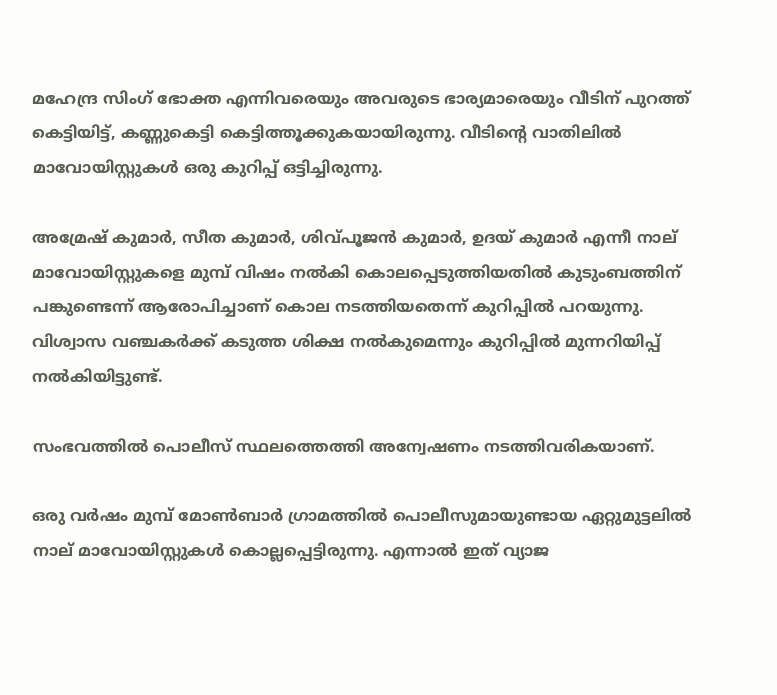മഹേന്ദ്ര സിംഗ് ഭോക്ത എന്നിവരെയും അവരുടെ ഭാര്യമാരെയും വീടിന് പുറത്ത് കെട്ടിയിട്ട്, കണ്ണുകെട്ടി കെട്ടിത്തൂക്കുകയായിരുന്നു. വീടിന്റെ വാതിലില്‍ മാവോയിസ്റ്റുകള്‍ ഒരു കുറിപ്പ് ഒട്ടിച്ചിരുന്നു.

അമ്രേഷ് കുമാര്‍, സീത കുമാര്‍, ശിവ്പൂജന്‍ കുമാര്‍, ഉദയ് കുമാര്‍ എന്നീ നാല് മാവോയിസ്റ്റുകളെ മുമ്പ് വിഷം നല്‍കി കൊലപ്പെടുത്തിയതില്‍ കുടുംബത്തിന് പങ്കുണ്ടെന്ന് ആരോപിച്ചാണ് കൊല നടത്തിയതെന്ന് കുറിപ്പില്‍ പറയുന്നു. വിശ്വാസ വഞ്ചകര്‍ക്ക് കടുത്ത ശിക്ഷ നല്‍കുമെന്നും കുറിപ്പില്‍ മുന്നറിയിപ്പ് നല്‍കിയിട്ടുണ്ട്.

സംഭവത്തില്‍ പൊലീസ് സ്ഥലത്തെത്തി അന്വേഷണം നടത്തിവരികയാണ്.

ഒരു വര്‍ഷം മുമ്പ് മോണ്‍ബാര്‍ ഗ്രാമത്തില്‍ പൊലീസുമായുണ്ടായ ഏറ്റുമുട്ടലില്‍ നാല് മാവോയിസ്റ്റുകള്‍ കൊല്ലപ്പെട്ടിരുന്നു. എന്നാല്‍ ഇത് വ്യാജ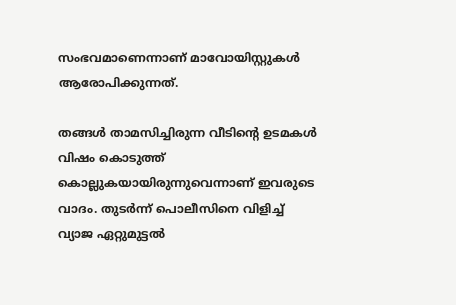സംഭവമാണെന്നാണ് മാവോയിസ്റ്റുകള്‍ ആരോപിക്കുന്നത്.

തങ്ങള്‍ താമസിച്ചിരുന്ന വീടിന്റെ ഉടമകള്‍ വിഷം കൊടുത്ത് കൊല്ലുകയായിരുന്നുവെന്നാണ് ഇവരുടെ വാദം. തുടര്‍ന്ന് പൊലീസിനെ വിളിച്ച് വ്യാജ ഏറ്റുമുട്ടല്‍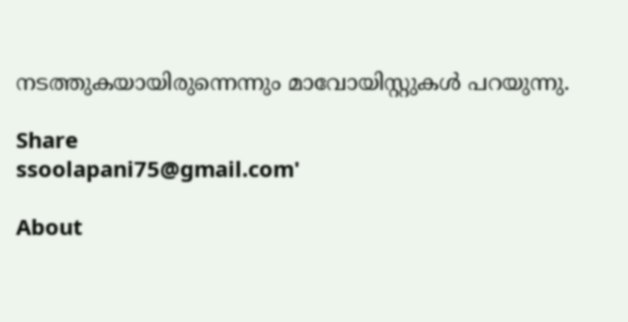നടത്തുകയായിരുന്നെന്നും മാവോയിസ്റ്റുകള്‍ പറയുന്നു.

Share
ssoolapani75@gmail.com'

About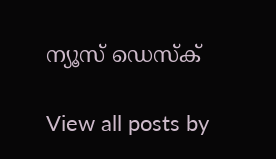ന്യൂസ് ഡെസ്ക്

View all posts by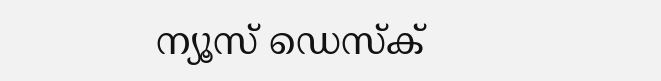ന്യൂസ് ഡെസ്ക്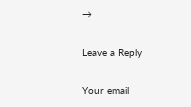→

Leave a Reply

Your email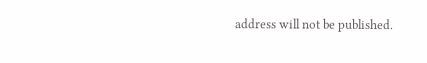address will not be published.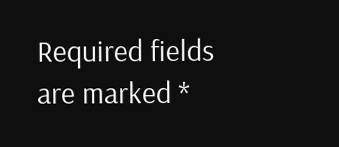Required fields are marked *